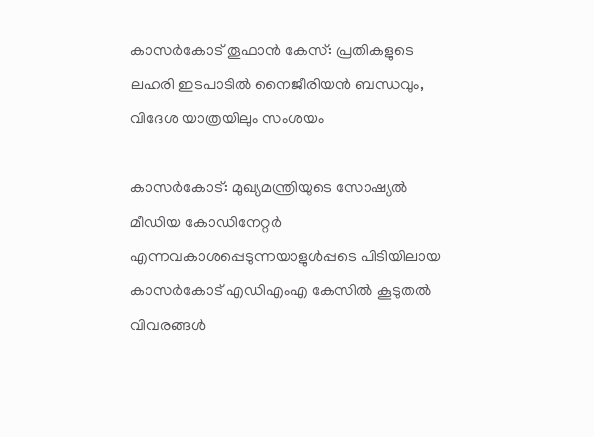കാസര്‍കോട് തൂഫാന്‍ കേസ്: പ്രതികളുടെ ലഹരി ഇടപാടില്‍ നൈജീരിയന്‍ ബന്ധവും, വിദേശ യാത്രയിലും സംശയം

കാസര്‍കോട്: മുഖ്യമന്ത്രിയുടെ സോഷ്യല്‍ മീഡിയ കോഡിനേറ്റര്‍ എന്നവകാശപ്പെടുന്നയാളുൾപ്പടെ പിടിയിലായ കാസര്‍കോട് എഡിഎംഎ കേസില്‍ കൂടുതൽ വിവരങ്ങൾ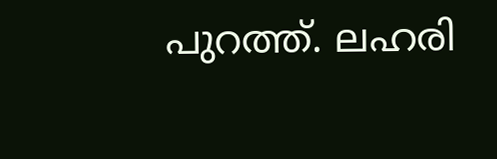പുറത്ത്. ലഹരി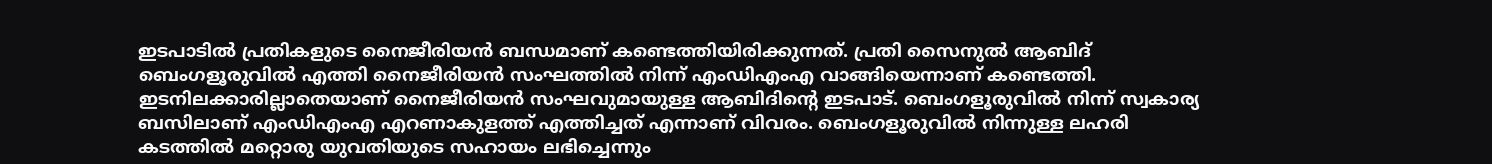ഇടപാടിൽ പ്രതികളുടെ നൈജീരിയൻ ബന്ധമാണ് കണ്ടെത്തിയിരിക്കുന്നത്. പ്രതി സൈനുല്‍ ആബിദ് ബെംഗളൂരുവില്‍ എത്തി നൈജീരിയന്‍ സംഘത്തില്‍ നിന്ന് എംഡിഎംഎ വാങ്ങിയെന്നാണ് കണ്ടെത്തി. ഇടനിലക്കാരില്ലാതെയാണ് നൈജീരിയന്‍ സംഘവുമായുള്ള ആബിദിന്റെ ഇടപാട്. ബെംഗളൂരുവില്‍ നിന്ന് സ്വകാര്യ ബസിലാണ് എംഡിഎംഎ എറണാകുളത്ത് എത്തിച്ചത് എന്നാണ് വിവരം. ബെംഗളൂരുവില്‍ നിന്നുള്ള ലഹരി കടത്തില്‍ മറ്റൊരു യുവതിയുടെ സഹായം ലഭിച്ചെന്നും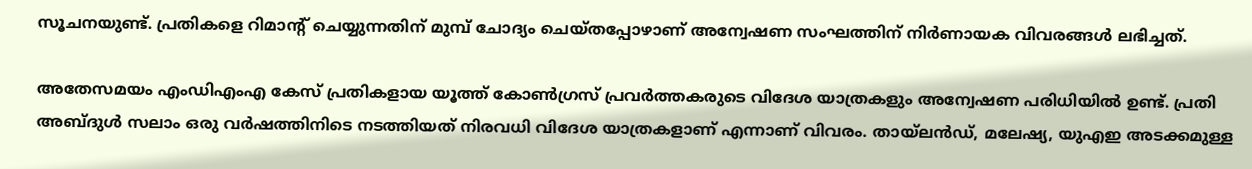സൂചനയുണ്ട്. പ്രതികളെ റിമാന്റ് ചെയ്യുന്നതിന് മുമ്പ് ചോദ്യം ചെയ്തപ്പോഴാണ് അന്വേഷണ സംഘത്തിന് നിര്‍ണായക വിവരങ്ങള്‍ ലഭിച്ചത്.

അതേസമയം എംഡിഎംഎ കേസ് പ്രതികളായ യൂത്ത് കോണ്‍ഗ്രസ് പ്രവര്‍ത്തകരുടെ വിദേശ യാത്രകളും അന്വേഷണ പരിധിയില്‍ ഉണ്ട്. പ്രതി അബ്ദുള്‍ സലാം ഒരു വര്‍ഷത്തിനിടെ നടത്തിയത് നിരവധി വിദേശ യാത്രകളാണ് എന്നാണ് വിവരം. തായ്ലന്‍ഡ്, മലേഷ്യ, യുഎഇ അടക്കമുള്ള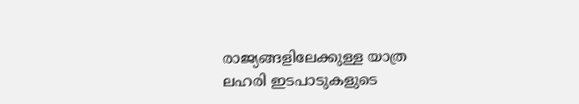രാജ്യങ്ങളിലേക്കുള്ള യാത്ര ലഹരി ഇടപാടുകളുടെ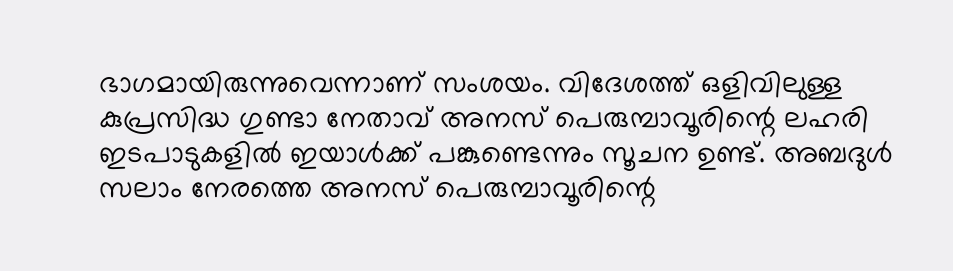ഭാഗമായിരുന്നുവെന്നാണ് സംശയം. വിദേശത്ത് ഒളിവിലുള്ള കുപ്രസിദ്ധ ഗുണ്ടാ നേതാവ് അനസ് പെരുമ്പാവൂരിന്റെ ലഹരി ഇടപാടുകളില്‍ ഇയാള്‍ക്ക് പങ്കുണ്ടെന്നും സൂചന ഉണ്ട്. അബദുള്‍ സലാം നേരത്തെ അനസ് പെരുമ്പാവൂരിന്റെ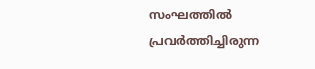സംഘത്തില്‍ പ്രവര്‍ത്തിച്ചിരുന്ന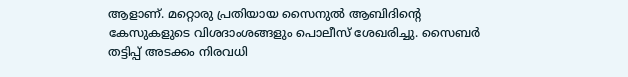ആളാണ്. മറ്റൊരു പ്രതിയായ സൈനുല്‍ ആബിദിന്റെ കേസുകളുടെ വിശദാംശങ്ങളും പൊലീസ് ശേഖരിച്ചു. സൈബര്‍ തട്ടിപ്പ് അടക്കം നിരവധി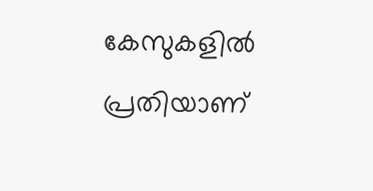കേസുകളില്‍ പ്രതിയാണ്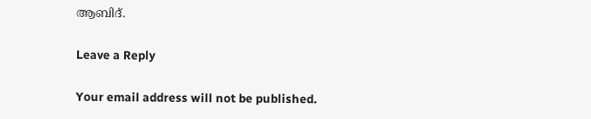ആബിദ്.

Leave a Reply

Your email address will not be published.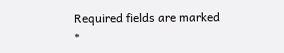Required fields are marked *